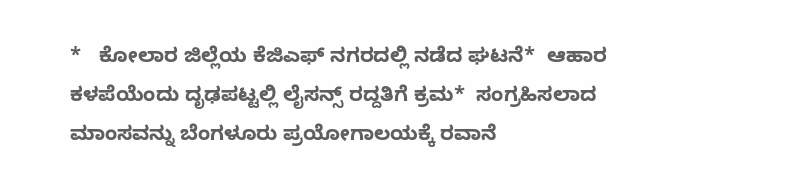*   ಕೋಲಾರ ಜಿಲ್ಲೆಯ ಕೆಜಿಎಫ್‌ ನಗರದಲ್ಲಿ ನಡೆದ ಘಟನೆ*  ಆಹಾರ ಕಳಪೆಯೆಂದು ದೃಢಪಟ್ಟಲ್ಲಿ ಲೈಸನ್ಸ್‌ ರದ್ದತಿಗೆ ಕ್ರಮ*  ಸಂಗ್ರಹಿಸಲಾದ ಮಾಂಸವನ್ನು ಬೆಂಗಳೂರು ಪ್ರಯೋಗಾಲಯಕ್ಕೆ ರವಾನೆ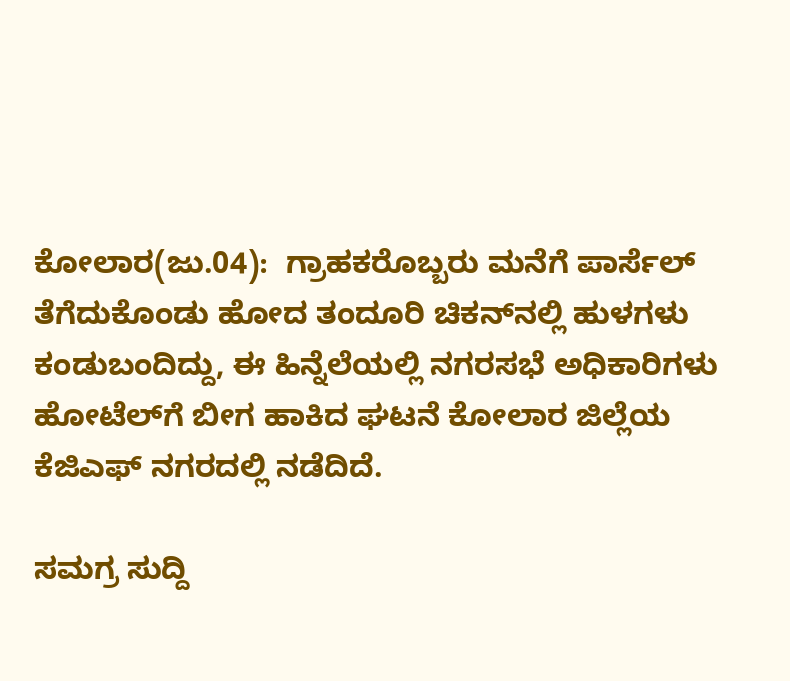ಕೋಲಾರ(ಜು.04):  ಗ್ರಾಹಕರೊಬ್ಬರು ಮನೆಗೆ ಪಾರ್ಸೆಲ್‌ ತೆಗೆದುಕೊಂಡು ಹೋದ ತಂದೂರಿ ಚಿಕನ್‌ನಲ್ಲಿ ಹುಳಗಳು ಕಂಡುಬಂದಿದ್ದು, ಈ ಹಿನ್ನೆಲೆಯಲ್ಲಿ ನಗರಸಭೆ ಅಧಿಕಾರಿಗಳು ಹೋಟೆಲ್‌ಗೆ ಬೀಗ ಹಾಕಿದ ಘಟನೆ ಕೋಲಾರ ಜಿಲ್ಲೆಯ ಕೆಜಿಎಫ್‌ ನಗರದಲ್ಲಿ ನಡೆದಿದೆ.

ಸಮಗ್ರ ಸುದ್ದಿ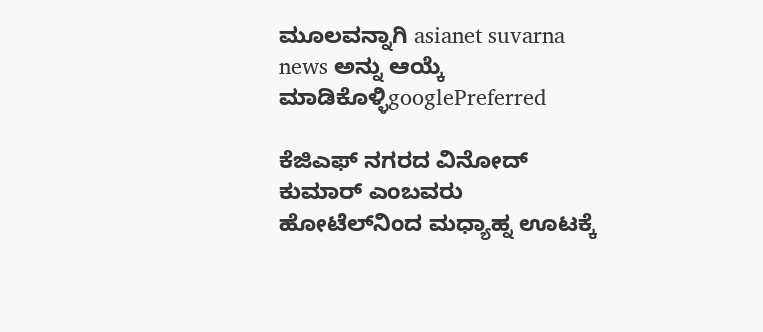ಮೂಲವನ್ನಾಗಿ asianet suvarna news ಅನ್ನು ಆಯ್ಕೆ ಮಾಡಿಕೊಳ್ಳಿgooglePreferred

ಕೆಜಿಎಫ್‌ ನಗರದ ವಿನೋದ್‌ ಕುಮಾರ್‌ ಎಂಬವರು ಹೋಟೆಲ್‌ನಿಂದ ಮಧ್ಯಾಹ್ನ ಊಟಕ್ಕೆ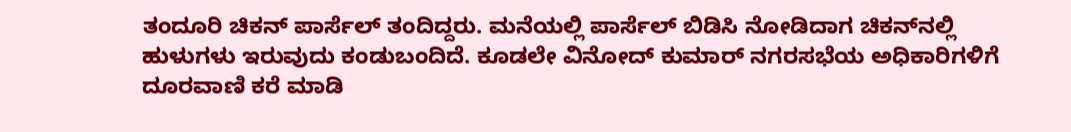ತಂದೂರಿ ಚಿಕನ್‌ ಪಾರ್ಸೆಲ್‌ ತಂದಿದ್ದರು. ಮನೆಯಲ್ಲಿ ಪಾರ್ಸೆಲ್‌ ಬಿಡಿಸಿ ನೋಡಿದಾಗ ಚಿಕನ್‌ನಲ್ಲಿ ಹುಳುಗಳು ಇರುವುದು ಕಂಡುಬಂದಿದೆ. ಕೂಡಲೇ ವಿನೋದ್‌ ಕುಮಾರ್‌ ನಗರಸಭೆಯ ಅಧಿಕಾರಿಗಳಿಗೆ ದೂರವಾಣಿ ಕರೆ ಮಾಡಿ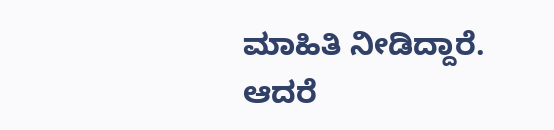ಮಾಹಿತಿ ನೀಡಿದ್ದಾರೆ. ಆದರೆ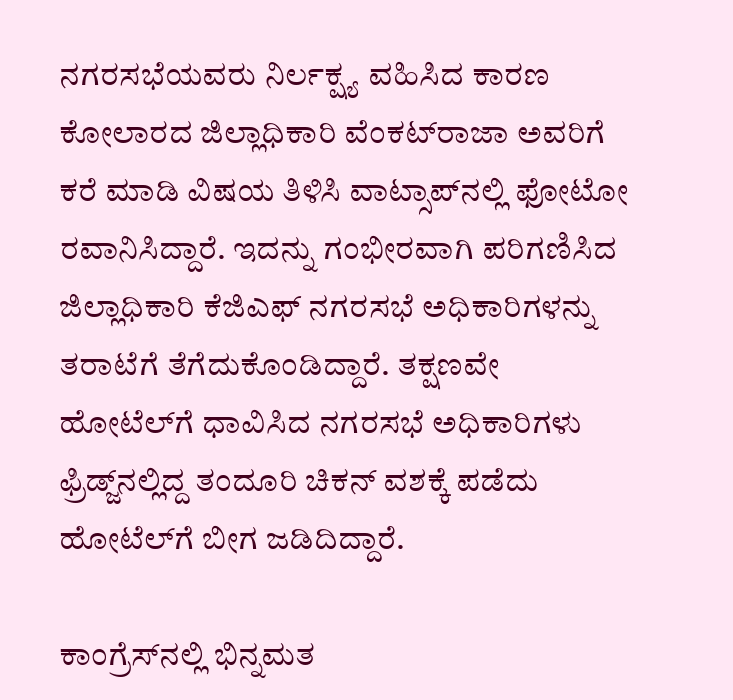ನಗರಸಭೆಯವರು ನಿರ್ಲಕ್ಷ್ಯ ವಹಿಸಿದ ಕಾರಣ ಕೋಲಾರದ ಜಿಲ್ಲಾಧಿಕಾರಿ ವೆಂಕಟ್‌ರಾಜಾ ಅವರಿಗೆ ಕರೆ ಮಾಡಿ ವಿಷಯ ತಿಳಿಸಿ ವಾಟ್ಸಾಪ್‌ನಲ್ಲಿ ಫೋಟೋ ರವಾನಿಸಿದ್ದಾರೆ. ಇದನ್ನು ಗಂಭೀರವಾಗಿ ಪರಿಗಣಿಸಿದ ಜಿಲ್ಲಾಧಿಕಾರಿ ಕೆಜಿಎಫ್‌ ನಗರಸಭೆ ಅಧಿಕಾರಿಗಳನ್ನು ತರಾಟೆಗೆ ತೆಗೆದುಕೊಂಡಿದ್ದಾರೆ. ತಕ್ಷಣವೇ ಹೋಟೆಲ್‌ಗೆ ಧಾವಿಸಿದ ನಗರಸಭೆ ಅಧಿಕಾರಿಗಳು ಫ್ರಿಡ್ಜ್‌ನಲ್ಲಿದ್ದ ತಂದೂರಿ ಚಿಕನ್‌ ವಶಕ್ಕೆ ಪಡೆದು ಹೋಟೆಲ್‌ಗೆ ಬೀಗ ಜಡಿದಿದ್ದಾರೆ.

ಕಾಂಗ್ರೆಸ್‌ನಲ್ಲಿ ಭಿನ್ನಮತ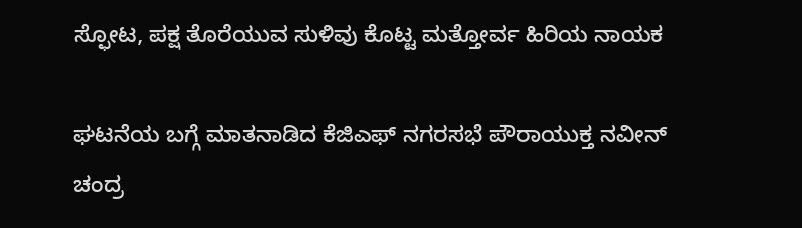ಸ್ಫೋಟ, ಪಕ್ಷ ತೊರೆಯುವ ಸುಳಿವು ಕೊಟ್ಟ ಮತ್ತೋರ್ವ ಹಿರಿಯ ನಾಯಕ

ಘಟನೆಯ ಬಗ್ಗೆ ಮಾತನಾಡಿದ ಕೆಜಿಎಫ್‌ ನಗರಸಭೆ ಪೌರಾಯುಕ್ತ ನವೀನ್‌ ಚಂದ್ರ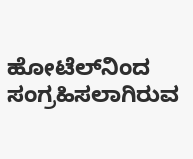ಹೋಟೆಲ್‌ನಿಂದ ಸಂಗ್ರಹಿಸಲಾಗಿರುವ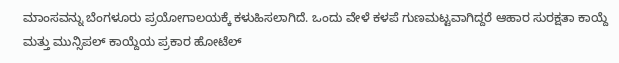ಮಾಂಸವನ್ನು ಬೆಂಗಳೂರು ಪ್ರಯೋಗಾಲಯಕ್ಕೆ ಕಳುಹಿಸಲಾಗಿದೆ. ಒಂದು ವೇಳೆ ಕಳಪೆ ಗುಣಮಟ್ಟವಾಗಿದ್ದರೆ ಆಹಾರ ಸುರಕ್ಷತಾ ಕಾಯ್ದೆ ಮತ್ತು ಮುನ್ಸಿಪಲ್‌ ಕಾಯ್ದೆಯ ಪ್ರಕಾರ ಹೋಟೆಲ್‌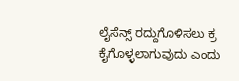ಲೈಸೆನ್ಸ್‌ ರದ್ದುಗೊಳಿಸಲು ಕ್ರ ಕೈಗೊಳ್ಳಲಾಗುವುದು ಎಂದು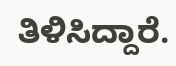ತಿಳಿಸಿದ್ದಾರೆ.